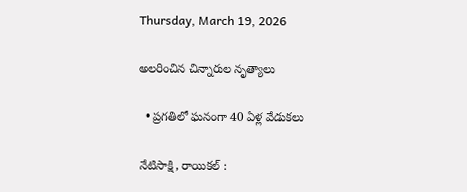Thursday, March 19, 2026

అలరించిన చిన్నారుల నృత్యాలు

  • ప్రగతిలో ఘనంగా 40 ఏళ్ల వేడుకలు

నేటిసాక్షి, రాయికల్ :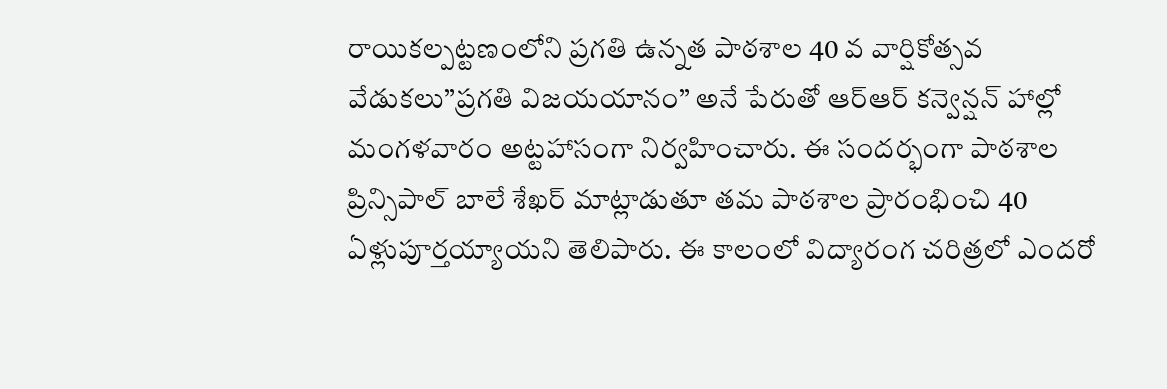రాయికల్పట్టణంలోని ప్రగతి ఉన్నత పాఠశాల 40 వ వార్షికోత్సవ వేడుకలు”ప్రగతి విజయయానం” అనే పేరుతో ఆర్ఆర్ కన్వెన్షన్ హాల్లో మంగళవారం అట్టహాసంగా నిర్వహించారు. ఈ సందర్భంగా పాఠశాల ప్రిన్సిపాల్ బాలే శేఖర్ మాట్లాడుతూ తమ పాఠశాల ప్రారంభించి 40 ఏళ్లుపూర్తయ్యాయని తెలిపారు. ఈ కాలంలో విద్యారంగ చరిత్రలో ఎందరో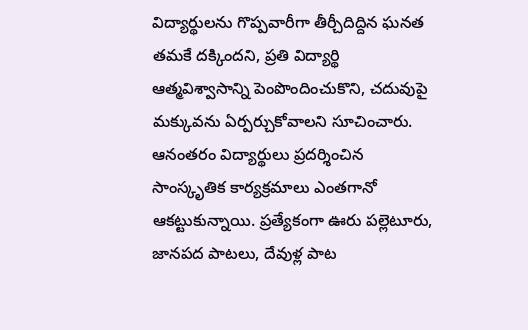విద్యార్థులను గొప్పవారీగా తీర్చీదిద్దిన ఘనత తమకే దక్కిందని, ప్రతి విద్యార్థి ఆత్మవిశ్వాసాన్ని పెంపొందించుకొని, చదువుపై మక్కువను ఏర్పర్చుకోవాలని సూచించారు. ఆనంతరం విద్యార్థులు ప్రదర్శించిన సాంస్కృతిక కార్యక్రమాలు ఎంతగానో ఆకట్టుకున్నాయి. ప్రత్యేకంగా ఊరు పల్లెటూరు, జానపద పాటలు, దేవుళ్ల పాట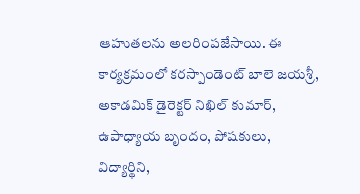ఆహుతలను అలరింపజేసాయి. ఈ కార్యక్రమంలో కరస్పాండెంట్ బాలె జయశ్రీ, అకాడమిక్ డైరెక్టర్ నిఖిల్ కుమార్, ఉపాధ్యాయ బృందం, పోషకులు, విద్యార్థిని,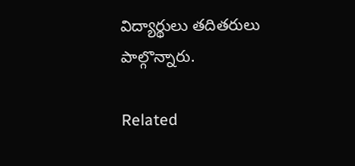విద్యార్థులు తదితరులు పాల్గొన్నారు.

Related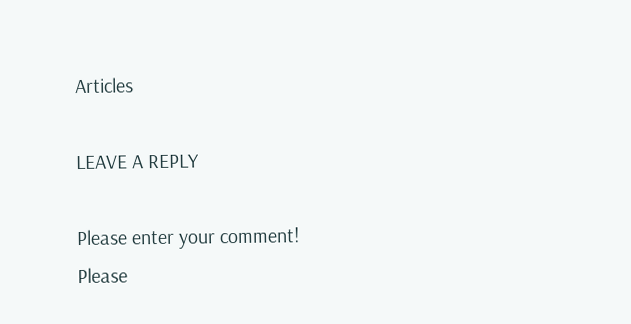Articles

LEAVE A REPLY

Please enter your comment!
Please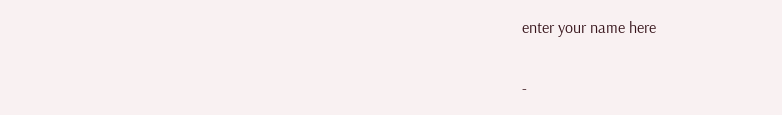enter your name here

-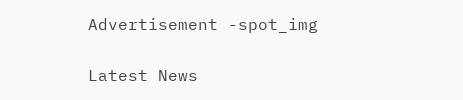Advertisement -spot_img

Latest News